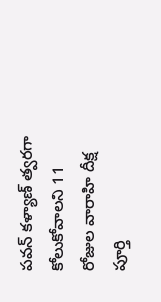పవన్ కళ్యాణ్ త్వరగా కోలుకోవాలని 11 రోజుల వారాహి దీక్ష పూర్తి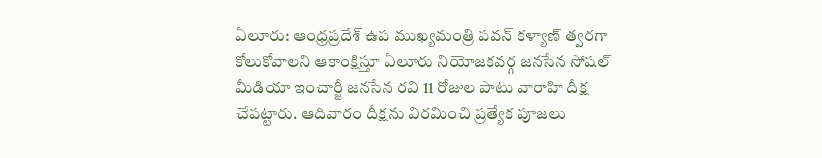ఏలూరు: ఆంధ్రప్రదేశ్ ఉప ముఖ్యమంత్రి పవన్ కళ్యాణ్ త్వరగా కోలుకోవాలని ఆకాంక్షిస్తూ ఏలూరు నియోజకవర్గ జనసేన సోషల్ మీడియా ఇంచార్జీ జనసేన రవి 11 రోజుల పాటు వారాహి దీక్ష చేపట్టారు. ఆదివారం దీక్షను విరమించి ప్రత్యేక పూజలు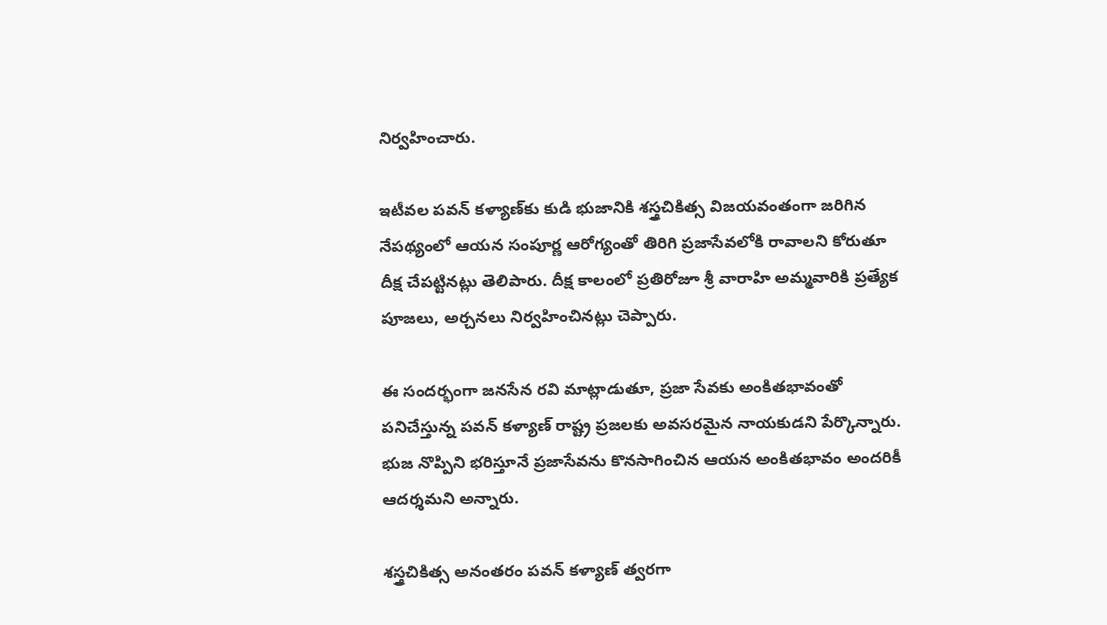నిర్వహించారు.

ఇటీవల పవన్ కళ్యాణ్‌కు కుడి భుజానికి శస్త్రచికిత్స విజయవంతంగా జరిగిన నేపథ్యంలో ఆయన సంపూర్ణ ఆరోగ్యంతో తిరిగి ప్రజాసేవలోకి రావాలని కోరుతూ దీక్ష చేపట్టినట్లు తెలిపారు. దీక్ష కాలంలో ప్రతిరోజూ శ్రీ వారాహి అమ్మవారికి ప్రత్యేక పూజలు, అర్చనలు నిర్వహించినట్లు చెప్పారు.

ఈ సందర్భంగా జనసేన రవి మాట్లాడుతూ, ప్రజా సేవకు అంకితభావంతో పనిచేస్తున్న పవన్ కళ్యాణ్ రాష్ట్ర ప్రజలకు అవసరమైన నాయకుడని పేర్కొన్నారు. భుజ నొప్పిని భరిస్తూనే ప్రజాసేవను కొనసాగించిన ఆయన అంకితభావం అందరికీ ఆదర్శమని అన్నారు.

శస్త్రచికిత్స అనంతరం పవన్ కళ్యాణ్ త్వరగా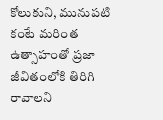కోలుకుని, మునుపటి కంటే మరింత ఉత్సాహంతో ప్రజా జీవితంలోకి తిరిగి రావాలని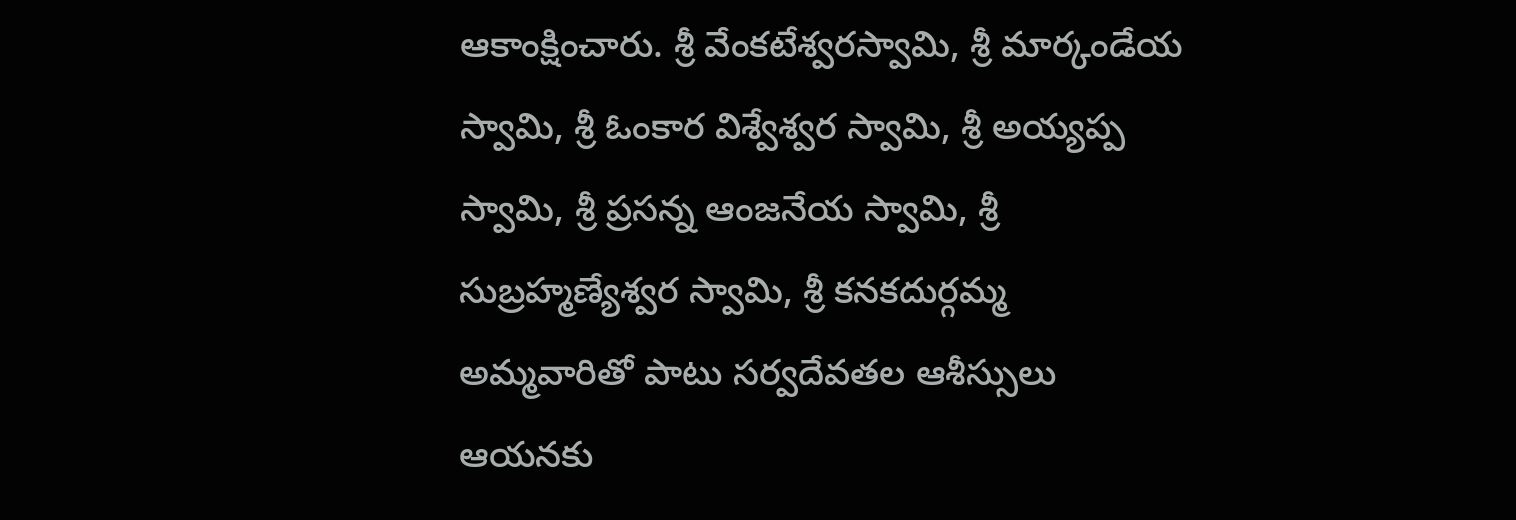ఆకాంక్షించారు. శ్రీ వేంకటేశ్వరస్వామి, శ్రీ మార్కండేయ స్వామి, శ్రీ ఓంకార విశ్వేశ్వర స్వామి, శ్రీ అయ్యప్ప స్వామి, శ్రీ ప్రసన్న ఆంజనేయ స్వామి, శ్రీ సుబ్రహ్మణ్యేశ్వర స్వామి, శ్రీ కనకదుర్గమ్మ అమ్మవారితో పాటు సర్వదేవతల ఆశీస్సులు ఆయనకు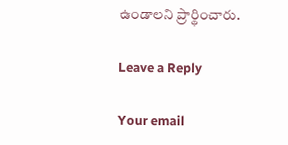ఉండాలని ప్రార్థించారు.

Leave a Reply

Your email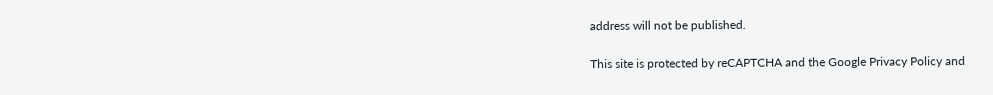address will not be published.

This site is protected by reCAPTCHA and the Google Privacy Policy and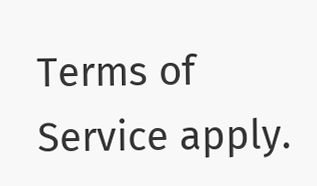Terms of Service apply.